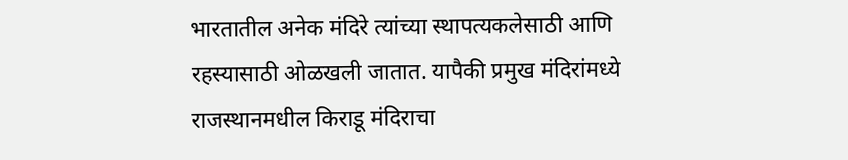भारतातील अनेक मंदिरे त्यांच्या स्थापत्यकलेसाठी आणि रहस्यासाठी ओळखली जातात. यापैकी प्रमुख मंदिरांमध्ये राजस्थानमधील किराडू मंदिराचा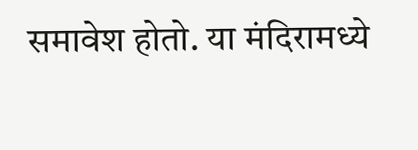समावेश होतो. या मंदिरामध्ये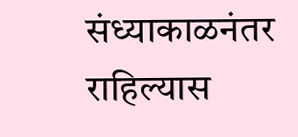संध्याकाळनंतर राहिल्यास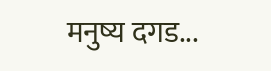मनुष्य दगड...